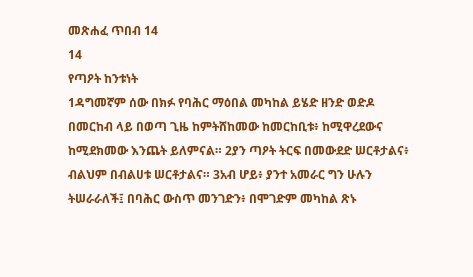መጽሐፈ ጥበብ 14
14
የጣዖት ከንቱነት
1ዳግመኛም ሰው በክፉ የባሕር ማዕበል መካከል ይሄድ ዘንድ ወድዶ በመርከብ ላይ በወጣ ጊዜ ከምትሸከመው ከመርከቢቱ፥ ከሚዋረደውና ከሚደክመው እንጨት ይለምናል። 2ያን ጣዖት ትርፍ በመውደድ ሠርቶታልና፥ ብልህም በብልሀቱ ሠርቶታልና። 3አብ ሆይ፥ ያንተ አመራር ግን ሁሉን ትሠራራለች፤ በባሕር ውስጥ መንገድን፥ በሞገድም መካከል ጽኑ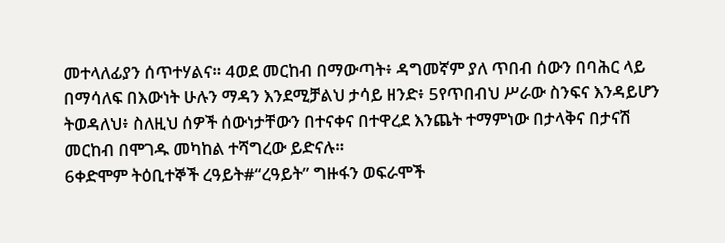መተላለፊያን ሰጥተሃልና። 4ወደ መርከብ በማውጣት፥ ዳግመኛም ያለ ጥበብ ሰውን በባሕር ላይ በማሳለፍ በእውነት ሁሉን ማዳን እንደሚቻልህ ታሳይ ዘንድ፥ 5የጥበብህ ሥራው ስንፍና እንዳይሆን ትወዳለህ፥ ስለዚህ ሰዎች ሰውነታቸውን በተናቀና በተዋረደ እንጨት ተማምነው በታላቅና በታናሽ መርከብ በሞገዱ መካከል ተሻግረው ይድናሉ።
6ቀድሞም ትዕቢተኞች ረዓይት#“ረዓይት” ግዙፋን ወፍራሞች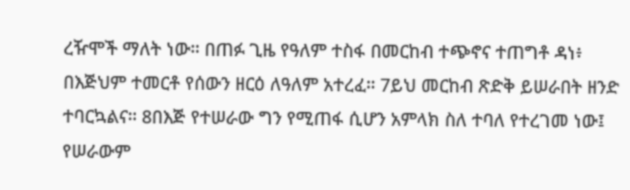ረዥሞች ማለት ነው። በጠፉ ጊዜ የዓለም ተስፋ በመርከብ ተጭኖና ተጠግቶ ዳነ፥ በእጅህም ተመርቶ የሰውን ዘርዕ ለዓለም አተረፈ። 7ይህ መርከብ ጽድቅ ይሠራበት ዘንድ ተባርኳልና። 8በእጅ የተሠራው ግን የሚጠፋ ሲሆን አምላክ ስለ ተባለ የተረገመ ነው፤ የሠራውም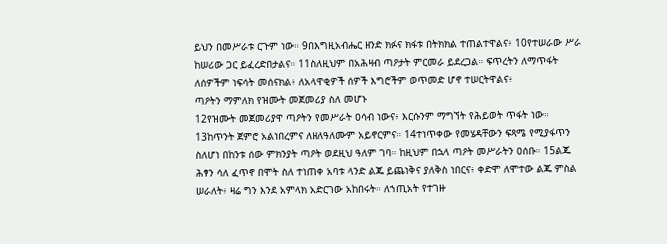ይህን በመሥራቱ ርጉም ነው። 9በእግዚአብሔር ዘንድ ክፉና ክፋቱ በትክክል ተጠልተዋልና፥ 10የተሠራው ሥራ ከሠሪው ጋር ይፈረድበታልና። 11ስለዚህም በአሕዛብ ጣዖታት ምርመራ ይደረጋል። ፍጥረትን ለማጥፋት ለሰዎችም ነፍሳት መሰናክል፥ ለአላዋቂዎች ሰዎች እግሮችም ወጥመድ ሆኖ ተሠርትዋልና፥
ጣዖትን ማምለክ የዝሙት መጀመሪያ ስለ መሆኑ
12የዝሙት መጀመሪያዋ ጣዖትን የመሥራት ዐሳብ ነውና፥ እርሱንም ማግኘት የሕይወት ጥፋት ነው። 13ከጥንት ጀምሮ አልነበረምና ለዘለዓለሙም አይኖርምና። 14ተነጥቀው የመሄዳቸውን ፍጻሜ የሚያፋጥን ስለሆነ በከንቱ ሰው ምክንያት ጣዖት ወደዚህ ዓለም ገባ። ከዚህም በኋላ ጣዖት መሥራትን ዐሰቡ። 15ልጁ ሕፃን ሳለ ፈጥኖ በሞት ስለ ተነጠቀ አባቱ ላንድ ልጁ ይጨነቅና ያለቅስ ነበርና፥ ቀድሞ ለሞተው ልጁ ምስል ሠራለት፥ ዛሬ ግን እንደ አምላክ አድርገው አከበሩት። ለኀጢአት የተገዙ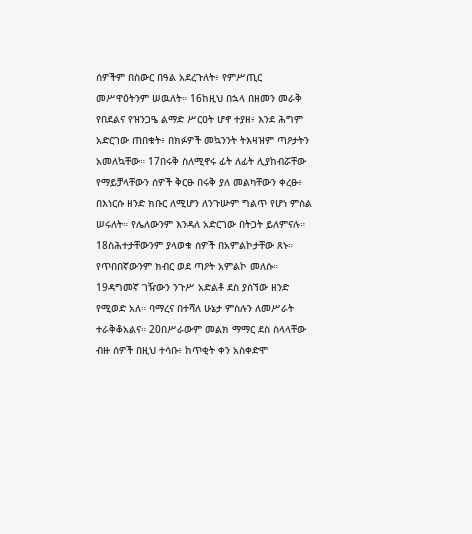ሰዎችም በስውር በዓል አደረጉለት፥ የምሥጢር መሥዋዕትንም ሠዉለት። 16ከዚህ በኋላ በዘመን መራቅ የበደልና የዝንጋዔ ልማድ ሥርዐት ሆኖ ተያዘ፥ እንደ ሕግም አድርገው ጠበቁት፥ በክፉዎች መኳንንት ትእዛዝም ጣዖታትን አመለኳቸው። 17በሩቅ ስለሚኖሩ ፊት ለፊት ሊያከብሯቸው የማይቻላቸውን ሰዎች ቅርፁ በሩቅ ያለ መልካቸውን ቀረፁ፥ በእነርሱ ዘንድ ክቡር ለሚሆን ለንጉሡም ግልጥ የሆነ ምስል ሠሩለት። የሌለውንም እንዳለ አድርገው በትጋት ይለምናሉ። 18ስሕተታቸውንም ያላወቁ ሰዎች በአምልኮታቸው ጸኑ። የጥበበኛውንም ክብር ወደ ጣዖት አምልኮ መለሱ። 19ዳግመኛ ገዥውን ንጉሥ አድልቶ ደስ ያሰኘው ዘንድ የሚወድ አለ። ባማረና በተሻለ ሁኔታ ምስሉን ለመሥራት ተራቅቆአልና። 20በሥራውም መልክ ማማር ደስ ስላላቸው ብዙ ሰዎች በዚህ ተሳቡ፥ ከጥቂት ቀን አስቀድሞ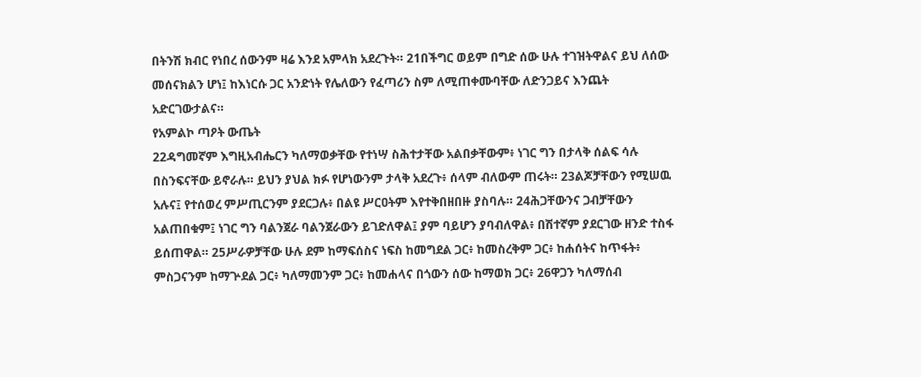በትንሽ ክብር የነበረ ሰውንም ዛሬ እንደ አምላክ አደረጉት። 21በችግር ወይም በግድ ሰው ሁሉ ተገዝትዋልና ይህ ለሰው መሰናክልን ሆነ፤ ከእነርሱ ጋር አንድነት የሌለውን የፈጣሪን ስም ለሚጠቀሙባቸው ለድንጋይና እንጨት አድርገውታልና።
የአምልኮ ጣዖት ውጤት
22ዳግመኛም እግዚአብሔርን ካለማወቃቸው የተነሣ ስሕተታቸው አልበቃቸውም፥ ነገር ግን በታላቅ ሰልፍ ሳሉ በስንፍናቸው ይኖራሉ። ይህን ያህል ክፉ የሆነውንም ታላቅ አደረጉ፥ ሰላም ብለውም ጠሩት። 23ልጆቻቸውን የሚሠዉ አሉና፤ የተሰወረ ምሥጢርንም ያደርጋሉ፥ በልዩ ሥርዐትም እየተቅበዘበዙ ያስባሉ። 24ሕጋቸውንና ጋብቻቸውን አልጠበቁም፤ ነገር ግን ባልንጀራ ባልንጀራውን ይገድለዋል፤ ያም ባይሆን ያባብለዋል፥ በሽተኛም ያደርገው ዘንድ ተስፋ ይሰጠዋል። 25ሥራዎቻቸው ሁሉ ደም ከማፍሰስና ነፍስ ከመግደል ጋር፥ ከመስረቅም ጋር፥ ከሐሰትና ከጥፋት፥ ምስጋናንም ከማጕደል ጋር፥ ካለማመንም ጋር፥ ከመሐላና በጎውን ሰው ከማወክ ጋር፥ 26ዋጋን ካለማሰብ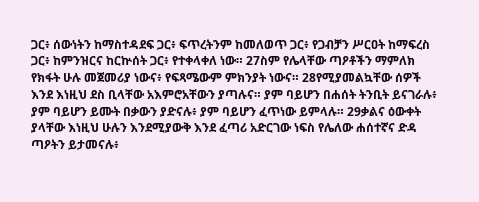ጋር፥ ሰውነትን ከማስተዳደፍ ጋር፥ ፍጥረትንም ከመለወጥ ጋር፥ የጋብቻን ሥርዐት ከማፍረስ ጋር፥ ከምንዝርና ከርኵሰት ጋር፥ የተቀላቀለ ነው። 27ስም የሌላቸው ጣዖቶችን ማምለክ የክፋት ሁሉ መጀመሪያ ነውና፥ የፍጻሜውም ምክንያት ነውና። 28የሚያመልኳቸው ሰዎች እንደ እነዚህ ደስ ቢላቸው አእምሮአቸውን ያጣሉና። ያም ባይሆን በሐሰት ትንቢት ይናገራሉ፥ ያም ባይሆን ይሙት በቃውን ያድናሉ፥ ያም ባይሆን ፈጥነው ይምላሉ። 29ቃልና ዕውቀት ያላቸው እነዚህ ሁሉን እንደሚያውቅ እንደ ፈጣሪ አድርገው ነፍስ የሌለው ሐሰተኛና ድዳ ጣዖትን ይታመናሉ፥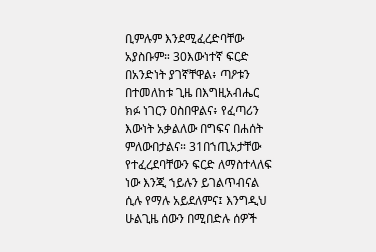ቢምሉም እንደሚፈረድባቸው አያስቡም። 30እውነተኛ ፍርድ በአንድነት ያገኛቸዋል፥ ጣዖቱን በተመለከቱ ጊዜ በእግዚአብሔር ክፉ ነገርን ዐስበዋልና፥ የፈጣሪን እውነት አቃልለው በግፍና በሐሰት ምለውበታልና። 31በኀጢአታቸው የተፈረደባቸውን ፍርድ ለማስተላለፍ ነው እንጂ ኀይሉን ይገልጥብናል ሲሉ የማሉ አይደለምና፤ እንግዲህ ሁልጊዜ ሰውን በሚበድሉ ሰዎች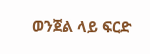ወንጀል ላይ ፍርድ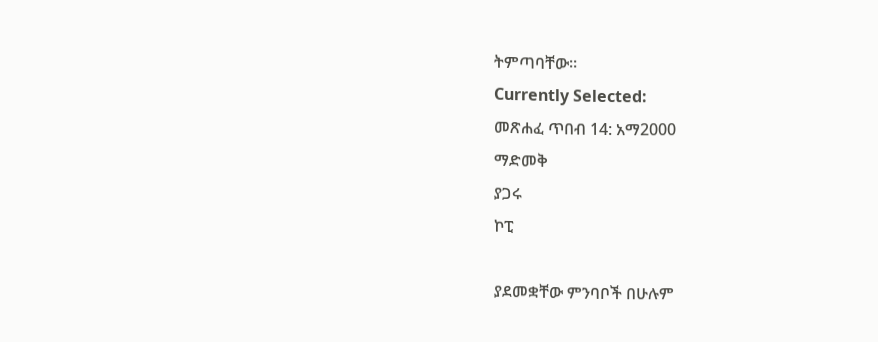ትምጣባቸው።
Currently Selected:
መጽሐፈ ጥበብ 14: አማ2000
ማድመቅ
ያጋሩ
ኮፒ

ያደመቋቸው ምንባቦች በሁሉም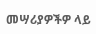መሣሪያዎችዎ ላይ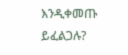እንዲቀመጡ ይፈልጋሉ?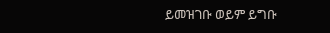ይመዝገቡ ወይም ይግቡ